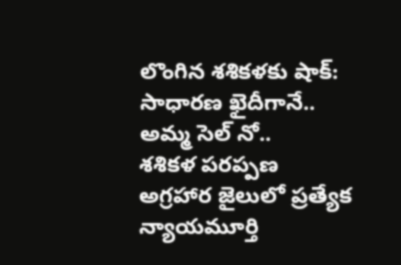లొంగిన శశికళకు షాక్: సాధారణ ఖైదీగానే.. అమ్మ సెల్ నో..
శశికళ పరప్పణ అగ్రహార జైలులో ప్రత్యేక న్యాయమూర్తి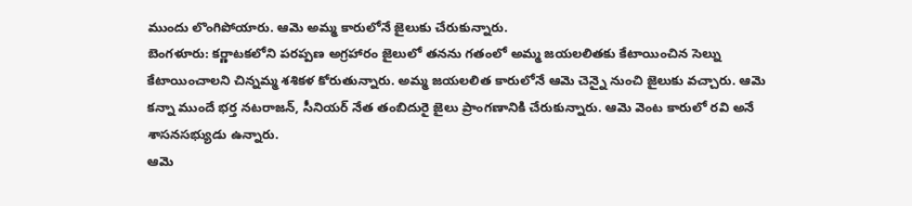ముందు లొంగిపోయారు. ఆమె అమ్మ కారులోనే జైలుకు చేరుకున్నారు.
బెంగళూరు: కర్ణాటకలోని పరప్పణ అగ్రహారం జైలులో తనను గతంలో అమ్మ జయలలితకు కేటాయించిన సెల్ను కేటాయించాలని చిన్నమ్మ శశికళ కోరుతున్నారు. అమ్మ జయలలిత కారులోనే ఆమె చెన్నై నుంచి జైలుకు వచ్చారు. ఆమె కన్నా ముందే భర్త నటరాజన్, సీనియర్ నేత తంబిదురై జైలు ప్రాంగణానికి చేరుకున్నారు. ఆమె వెంట కారులో రవి అనే శాసనసభ్యుడు ఉన్నారు.
ఆమె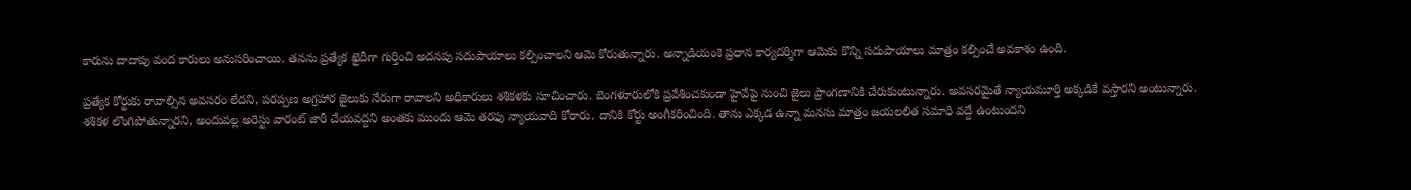కారును దాదాపు వంద కారులు అనుసరించాయి. తనను ప్రత్యేక ఖైదీగా గుర్తించి అదనపు సదుపాయాలు కల్పించాలని ఆమె కోరుతున్నారు. అన్నాడియంకె ప్రధాన కార్యదర్శిగా ఆమెకు కొన్ని సదుపాయాలు మాత్రం కల్పించే అవకాశం ఉంది.

ప్రత్యేక కోర్టుకు రావాల్సిన అవసరం లేదని, పరప్పణ అగ్రహార జైలుకు నేరుగా రావాలని అధికారులు శశికళకు సూచించారు. బెంగళూరులోకి ప్రవేశించకుండా హైవేపై నుంచి జైలు ప్రాంగణానికి చేరుకుంటున్నారు. అవసరమైతే న్యాయమూర్తి అక్కడికే వస్తారని అంటున్నారు.
శశికళ లొంగిపోతున్నారని, అందువల్ల అరెస్టు వారంట్ జారీ చేయవద్దని అంతకు ముందు ఆమె తరఫు న్యాయవాది కోరారు. దానికి కోర్టు అంగీకరించింది. తాను ఎక్కడ ఉన్నా మనసు మాత్రం జయలలిత సమాధి వద్దే ఉంటుందని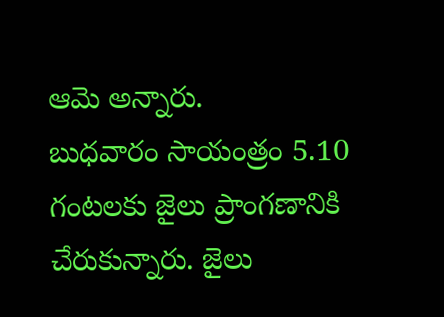ఆమె అన్నారు.
బుధవారం సాయంత్రం 5.10 గంటలకు జైలు ప్రాంగణానికి చేరుకున్నారు. జైలు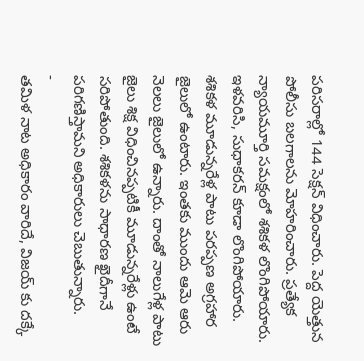పరిసరాల్లో 144 సెక్షన్ విధించారు. పెద్ద యెత్తున పోలీసు బలగాలను మోహరించారు. ప్రత్యేక న్యాయమూర్తి సమక్షంలో శశికళ లొంగిపోయారు. ఇళవరిసి, సుధాకరన్ కూడా లొంగిపోయారు.
శశికళ మూడున్నరేళ్ల పాటు పరప్పణ అగ్రహార జైలులో ఉంటారు. ఇంతకు ముందు ఆమె ఆరు నెలలు జైలులో ఉన్నారు. దాంతో నాలుగేళ్ల పాటు జైలు శిక్ష విధించినప్పటికీ మూడున్నరేళ్లు ఉంటే సరిపోతుంది. శశికళను సాధారణ ఖైదీగానే పరిగణిస్తామని అధికారులు చెబుతున్నారు.
-
తమిళ నాట అధికారం వారిదే, విజయ్ కు దక్కే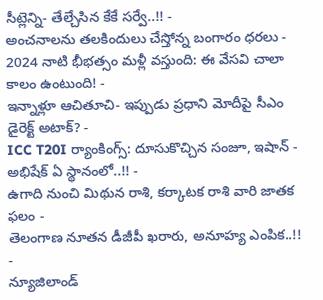సీట్లెన్ని- తేల్చేసిన కేకే సర్వే..!! -
అంచనాలను తలకిందులు చేస్తోన్న బంగారం ధరలు -
2024 నాటి భీభత్సం మళ్లీ వస్తుంది: ఈ వేసవి చాలా కాలం ఉంటుంది! -
ఇన్నాళ్లూ ఆచితూచి- ఇప్పుడు ప్రధాని మోదీపై సీఎం డైరెక్ట్ అటాక్? -
ICC T20I ర్యాంకింగ్స్: దూసుకొచ్చిన సంజూ, ఇషాన్ - అభిషేక్ ఏ స్థానంలో..!! -
ఉగాది నుంచి మిథున రాశి, కర్కాటక రాశి వారి జాతక ఫలం -
తెలంగాణ నూతన డీజీపీ ఖరారు, అనూహ్య ఎంపిక..!! -
న్యూజిలాండ్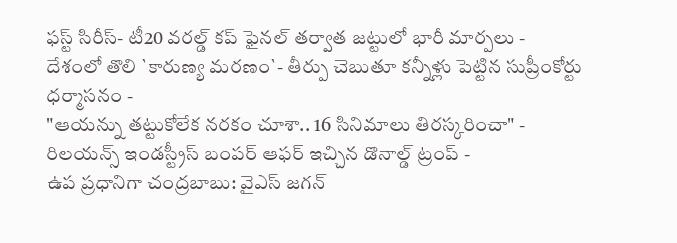ఫస్ట్ సిరీస్- టీ20 వరల్డ్ కప్ ఫైనల్ తర్వాత జట్టులో భారీ మార్పలు -
దేశంలో తొలి `కారుణ్య మరణం`- తీర్పు చెబుతూ కన్నీళ్లు పెట్టిన సుప్రీంకోర్టు ధర్మాసనం -
"ఆయన్ను తట్టుకోలేక నరకం చూశా.. 16 సినిమాలు తిరస్కరించా" -
రిలయన్స్ ఇండస్ట్రీస్ బంపర్ ఆఫర్ ఇచ్చిన డొనాల్డ్ ట్రంప్ -
ఉప ప్రధానిగా చంద్రబాబు: వైఎస్ జగన్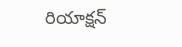రియాక్షన్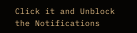Click it and Unblock the Notifications